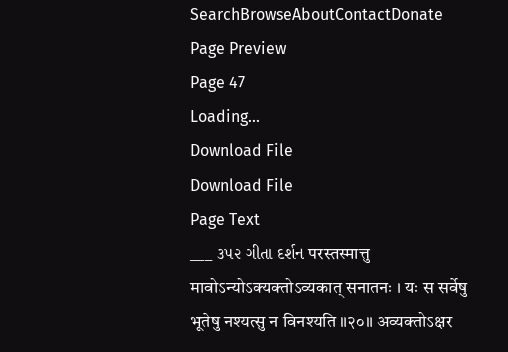SearchBrowseAboutContactDonate
Page Preview
Page 47
Loading...
Download File
Download File
Page Text
___ ૩૫૨ ગીતા દર્શન परस्तस्मात्तु मावोऽन्योऽक्यक्तोऽव्यकात् सनातनः । यः स सर्वेषु भूतेषु नश्यत्सु न विनश्यति ॥२०॥ अव्यक्तोऽक्षर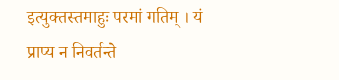इत्युक्तस्तमाहुः परमां गतिम् । यं प्राप्य न निवर्तन्ते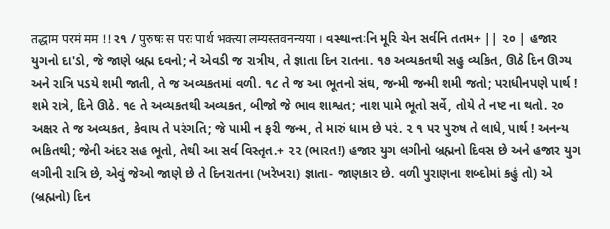तद्धाम परमं मम !! ર૧ / पुरुषः स परः पार्थ भक्त्या लम्यस्तवनन्यया । વસ્થાન્તઃનિ મૂરિ ચેન સર્વનિ તતમ+ || ૨૦ | હજાર યુગનો દા'ડો, જે જાણે બ્રહ્મ દવનો; ને એવડી જ રાત્રીય, તે જ્ઞાતા દિન રાતના. ૧૭ અવ્યકતથી સહુ વ્યકિત, ઊઠે દિન ઊગ્ય અને રાત્રિ પડયે શમી જાતી, તે જ અવ્યકતમાં વળી. ૧૮ તે જ આ ભૂતનો સંઘ, જન્મી જન્મી શમી જતો; પરાધીનપણે પાર્થ ! શમે રાત્રે, દિને ઊઠે. ૧૯ તે અવ્યકતથી અવ્યકત, બીજો જે ભાવ શાશ્વત; નાશ પામે ભૂતો સર્વે, તોયે તે નષ્ટ ના થતો. ૨૦ અક્ષર તે જ અવ્યકત, કેવાય તે પરંગતિ; જે પામી ન ફરી જન્મ, તે મારું ધામ છે પરં. ૨ ૧ પર પુરુષ તે લાધે, પાર્થ ! અનન્ય ભકિતથી; જેની અંદર સહ ભૂતો, તેથી આ સર્વ વિસ્તૃત.+ ૨૨ (ભારત!) હજાર યુગ લગીનો બ્રહ્મનો દિવસ છે અને હજાર યુગ લગીની રાત્રિ છે, એવું જેઓ જાણે છે તે દિનરાતના (ખરેખરા) જ્ઞાતા- જાણકાર છે. વળી પુરાણના શબ્દોમાં કહું તો) એ (બ્રહ્મનો) દિન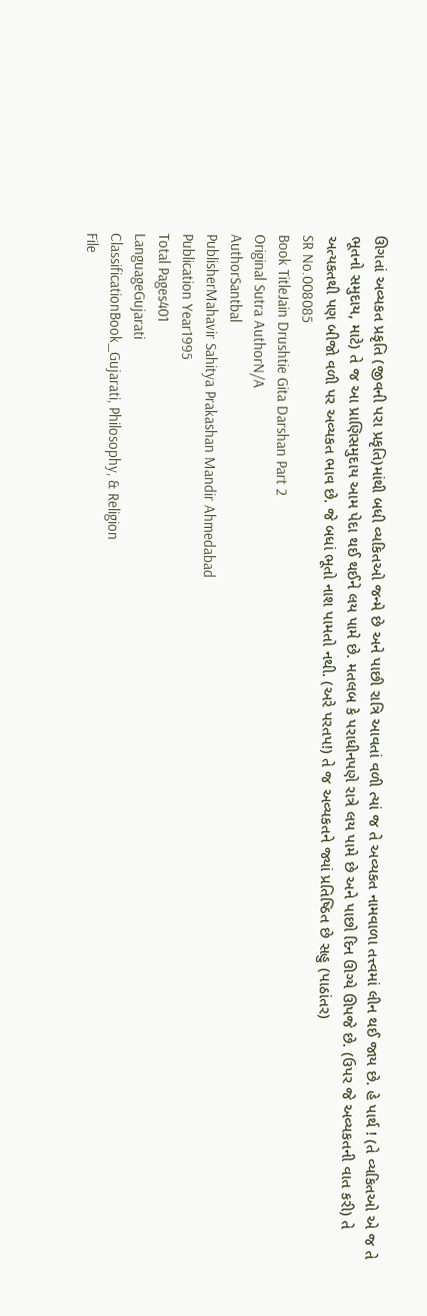ઊગતાં અવ્યકત પ્રકૃતિ (જીવની પરા પ્રકૃતિ)માંથી બધી વ્યકિતઓ જન્મે છે અને પાછી રાત્રિ આવતાં વળી ત્યાં જ તે અવ્યકત નામવાળા તત્ત્વમાં લીન થઈ જાય છે. હે પાર્થ ! (તે વ્યકિતઓ એ જ તે ભૂતનો સમુદાય, માટે) તે જ આ પ્રાણિસમુદાય આમ પેદા થઈ થઈને લય પામે છે. મતલબ કે પરાધીનપણે રાત્રે લય પામે છે અને પાછો દિન ઊગ્યે ઊપજે છે. (ઉપર જે અવ્યકતની વાત કરી) તે અત્યકતથી પણ બીજો વળી પર અવ્યકત ભાવ છે. જે બધાં ભૂતો નાશ પામતો નથી. (અરે પરતપ!) તે જ અવ્યકતને જ્યાં પ્રતિષ્ઠિત છે સહુ (પાઠાંતર)
SR No.008085
Book TitleJain Drushtie Gita Darshan Part 2
Original Sutra AuthorN/A
AuthorSantbal
PublisherMahavir Sahitya Prakashan Mandir Ahmedabad
Publication Year1995
Total Pages401
LanguageGujarati
ClassificationBook_Gujarati, Philosophy, & Religion
File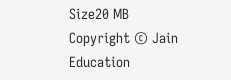Size20 MB
Copyright © Jain Education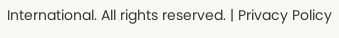International. All rights reserved. | Privacy Policy